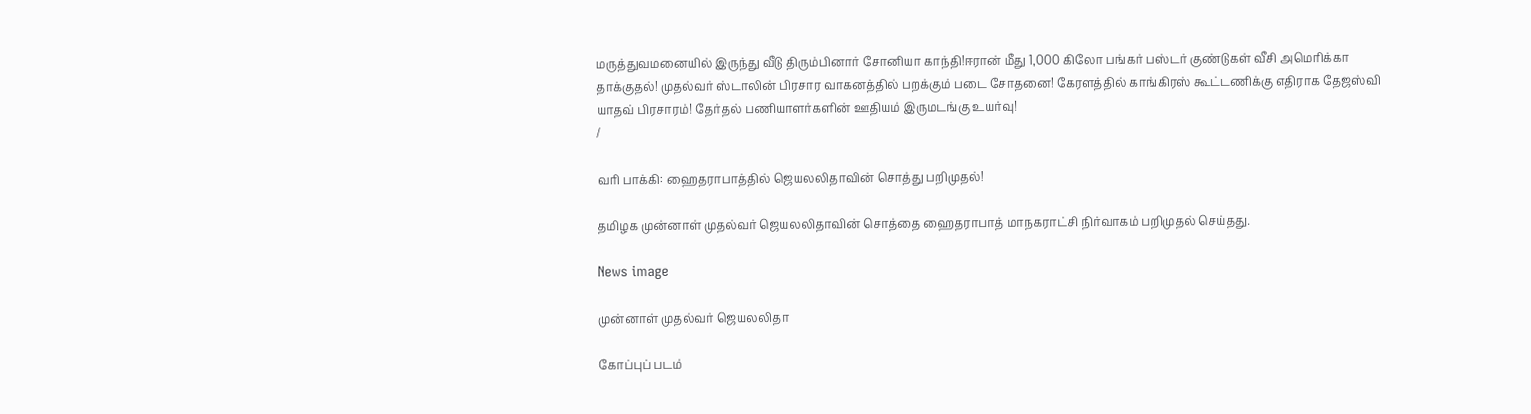மருத்துவமனையில் இருந்து வீடு திரும்பினார் சோனியா காந்தி!ஈரான் மீது 1,000 கிலோ பங்கர் பஸ்டர் குண்டுகள் வீசி அமெரிக்கா தாக்குதல்! முதல்வர் ஸ்டாலின் பிரசார வாகனத்தில் பறக்கும் படை சோதனை! கேரளத்தில் காங்கிரஸ் கூட்டணிக்கு எதிராக தேஜஸ்வி யாதவ் பிரசாரம்! தேர்தல் பணியாளர்களின் ஊதியம் இருமடங்கு உயர்வு!
/

வரி பாக்கி: ஹைதராபாத்தில் ஜெயலலிதாவின் சொத்து பறிமுதல்!

தமிழக முன்னாள் முதல்வர் ஜெயலலிதாவின் சொத்தை ஹைதராபாத் மாநகராட்சி நிர்வாகம் பறிமுதல் செய்தது.

News image

முன்னாள் முதல்வர் ஜெயலலிதா

கோப்புப் படம்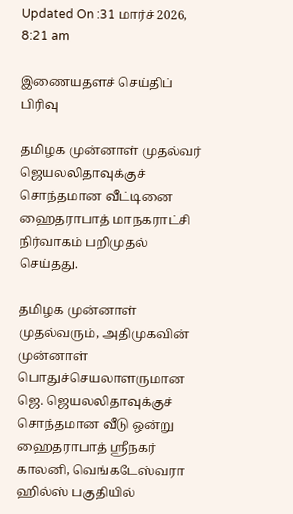Updated On :31 மார்ச் 2026, 8:21 am

இணையதளச் செய்திப் பிரிவு

தமிழக முன்னாள் முதல்வர் ஜெயலலிதாவுக்குச் சொந்தமான வீட்டினை ஹைதராபாத் மாநகராட்சி நிர்வாகம் பறிமுதல் செய்தது.

தமிழக முன்னாள் முதல்வரும், அதிமுகவின் முன்னாள் பொதுச்செயலாளருமான ஜெ. ஜெயலலிதாவுக்குச் சொந்தமான வீடு ஒன்று ஹைதராபாத் ஸ்ரீநகர் காலனி, வெங்கடேஸ்வரா ஹில்ஸ் பகுதியில்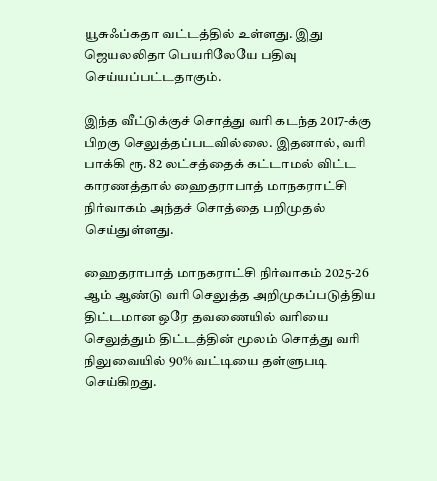யூசுஃப்கதா வட்டத்தில் உள்ளது. இது ஜெயலலிதா பெயரிலேயே பதிவு செய்யப்பட்டதாகும்.

இந்த வீட்டுக்குச் சொத்து வரி கடந்த 2017-க்கு பிறகு செலுத்தப்படவில்லை. இதனால், வரி பாக்கி ரூ. 82 லட்சத்தைக் கட்டாமல் விட்ட காரணத்தால் ஹைதராபாத் மாநகராட்சி நிர்வாகம் அந்தச் சொத்தை பறிமுதல் செய்துள்ளது.

ஹைதராபாத் மாநகராட்சி நிர்வாகம் 2025-26 ஆம் ஆண்டு வரி செலுத்த அறிமுகப்படுத்திய திட்டமான ஒரே தவணையில் வரியை செலுத்தும் திட்டத்தின் மூலம் சொத்து வரி நிலுவையில் 90% வட்டியை தள்ளுபடி செய்கிறது.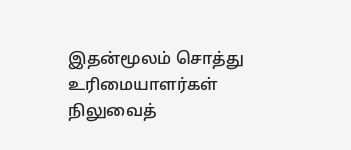இதன்மூலம் சொத்து உரிமையாளர்கள் நிலுவைத்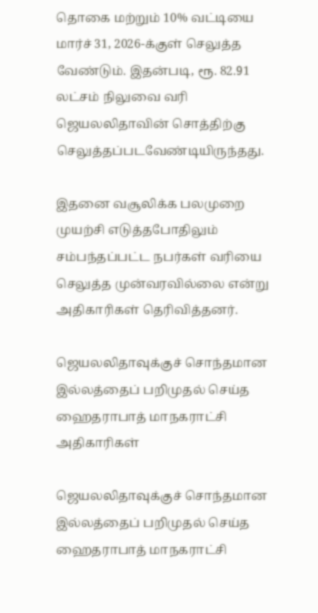தொகை மற்றும் 10% வட்டியை மார்ச் 31, 2026-க்குள் செலுத்த வேண்டும். இதன்படி, ரூ. 82.91 லட்சம் நிலுவை வரி ஜெயலலிதாவின் சொத்திற்கு செலுத்தப்படவேண்டியிருந்தது.

இதனை வசூலிக்க பலமுறை முயற்சி எடுத்தபோதிலும் சம்பந்தப்பட்ட நபர்கள் வரியை செலுத்த முன்வரவில்லை என்று அதிகாரிகள் தெரிவித்தனர்.

ஜெயலலிதாவுக்குச் சொந்தமான இல்லத்தைப் பறிமுதல் செய்த ஹைதராபாத் மாநகராட்சி அதிகாரிகள்

ஜெயலலிதாவுக்குச் சொந்தமான இல்லத்தைப் பறிமுதல் செய்த ஹைதராபாத் மாநகராட்சி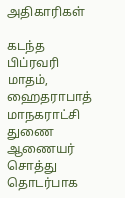அதிகாரிகள்

கடந்த பிப்ரவரி மாதம், ஹைதராபாத் மாநகராட்சி துணை ஆணையர் சொத்து தொடர்பாக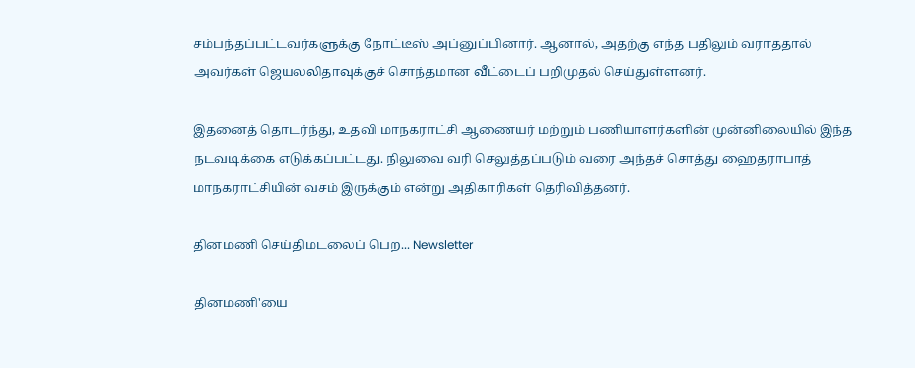சம்பந்தப்பட்டவர்களுக்கு நோட்டீஸ் அப்னுப்பினார். ஆனால், அதற்கு எந்த பதிலும் வராததால் அவர்கள் ஜெயலலிதாவுக்குச் சொந்தமான வீட்டைப் பறிமுதல் செய்துள்ளனர்.

இதனைத் தொடர்ந்து, உதவி மாநகராட்சி ஆணையர் மற்றும் பணியாளர்களின் முன்னிலையில் இந்த நடவடிக்கை எடுக்கப்பட்டது. நிலுவை வரி செலுத்தப்படும் வரை அந்தச் சொத்து ஹைதராபாத் மாநகராட்சியின் வசம் இருக்கும் என்று அதிகாரிகள் தெரிவித்தனர்.

தினமணி செய்திமடலைப் பெற... Newsletter

தினமணி'யை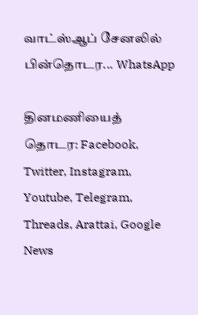வாட்ஸ்ஆப் சேனலில் பின்தொடர... WhatsApp

தினமணியைத் தொடர: Facebook, Twitter, Instagram, Youtube, Telegram, Threads, Arattai, Google News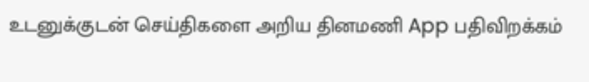உடனுக்குடன் செய்திகளை அறிய தினமணி App பதிவிறக்கம்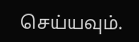செய்யவும்.